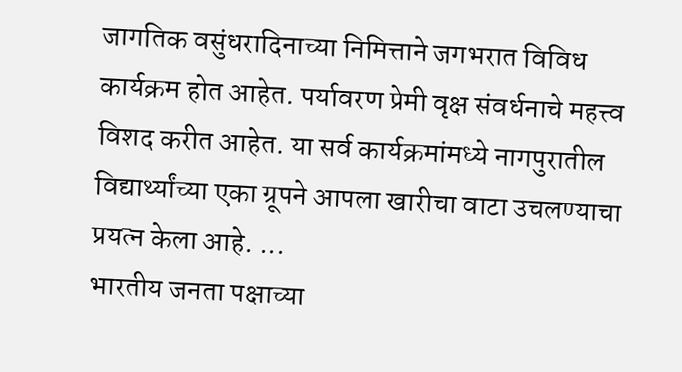जागतिक वसुंधरादिनाच्या निमित्ताने जगभरात विविध कार्यक्रम होत आहेत. पर्यावरण प्रेमी वृक्ष संवर्धनाचे महत्त्व विशद करीत आहेत. या सर्व कार्यक्रमांमध्ये नागपुरातील विद्यार्थ्यांच्या एका ग्रूपने आपला खारीचा वाटा उचलण्याचा प्रयत्न केला आहे. ...
भारतीय जनता पक्षाच्या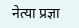नेत्या प्रज्ञा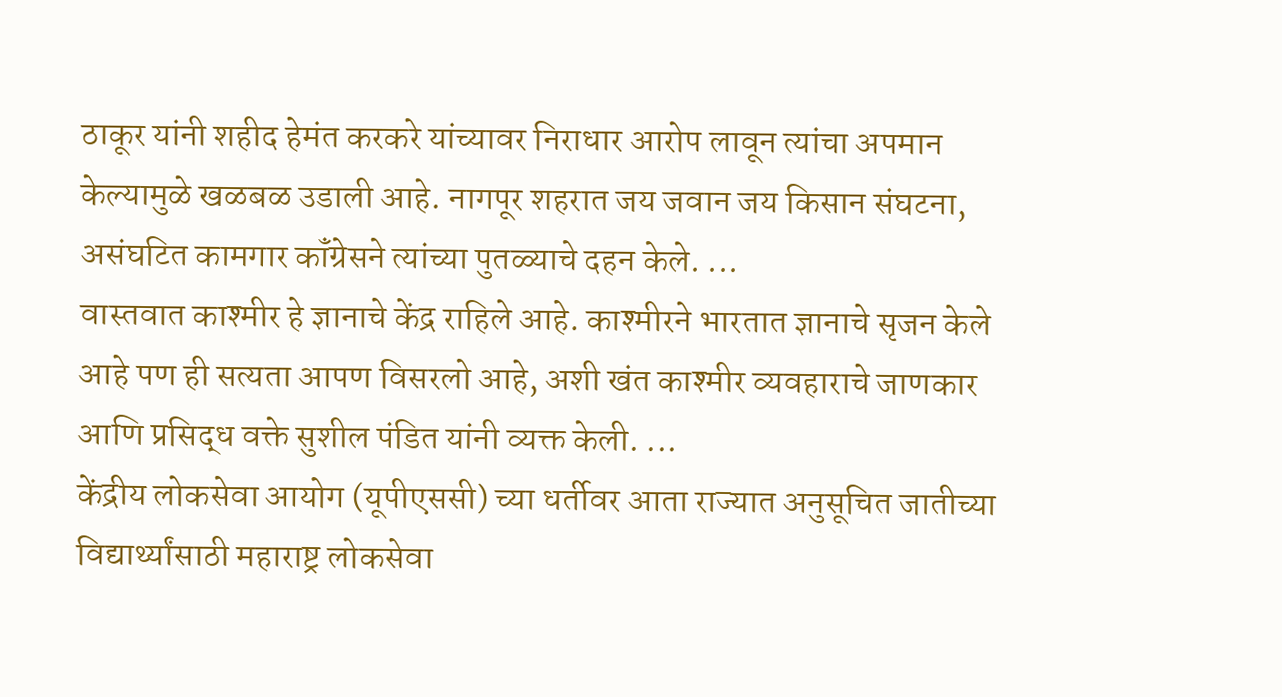ठाकूर यांनी शहीद हेमंत करकरे यांच्यावर निराधार आरोप लावून त्यांचा अपमान केल्यामुळे खळबळ उडाली आहे. नागपूर शहरात जय जवान जय किसान संघटना, असंघटित कामगार कॉंग्रेसने त्यांच्या पुतळ्याचे दहन केले. ...
वास्तवात काश्मीर हे ज्ञानाचे केंद्र राहिले आहे. काश्मीरने भारतात ज्ञानाचे सृजन केले आहे पण ही सत्यता आपण विसरलो आहे, अशी खंत काश्मीर व्यवहाराचे जाणकार आणि प्रसिद्ध वक्ते सुशील पंडित यांनी व्यक्त केली. ...
केंद्रीय लोकसेवा आयोग (यूपीएससी) च्या धर्तीवर आता राज्यात अनुसूचित जातीच्या विद्यार्थ्यांसाठी महाराष्ट्र लोकसेवा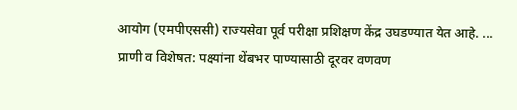आयोग (एमपीएससी) राज्यसेवा पूर्व परीक्षा प्रशिक्षण केंद्र उघडण्यात येत आहे. ...
प्राणी व विशेषत: पक्ष्यांना थेंबभर पाण्यासाठी दूरवर वणवण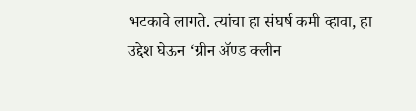भटकावे लागते. त्यांचा हा संघर्ष कमी व्हावा, हा उद्देश घेऊन ‘ग्रीन ॲण्ड क्लीन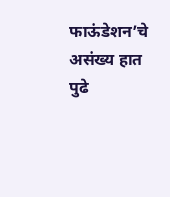फाऊंडेशन’चे असंख्य हात पुढे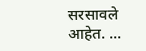सरसावले आहेत. ...